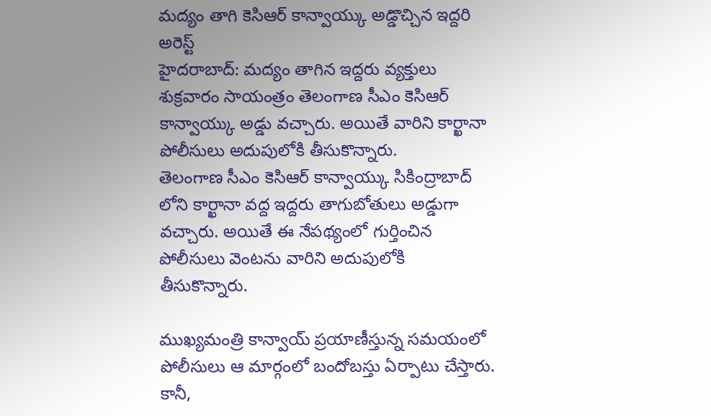మద్యం తాగి కెసిఆర్ కాన్వాయ్కు అడ్డొచ్చిన ఇద్దరి అరెస్ట్
హైదరాబాద్: మద్యం తాగిన ఇద్దరు వ్యక్తులు శుక్రవారం సాయంత్రం తెలంగాణ సీఎం కెసిఆర్ కాన్వాయ్కు అడ్డు వచ్చారు. అయితే వారిని కార్ఖానా పోలీసులు అదుపులోకి తీసుకొన్నారు.
తెలంగాణ సీఎం కెసిఆర్ కాన్వాయ్కు సికింద్రాబాద్ లోని కార్ఖానా వద్ద ఇద్దరు తాగుబోతులు అడ్డుగా వచ్చారు. అయితే ఈ నేపథ్యంలో గుర్తించిన పోలీసులు వెంటను వారిని అదుపులోకి తీసుకొన్నారు.

ముఖ్యమంత్రి కాన్వాయ్ ప్రయాణీస్తున్న సమయంలో పోలీసులు ఆ మార్గంలో బందోబస్తు ఏర్పాటు చేస్తారు. కానీ,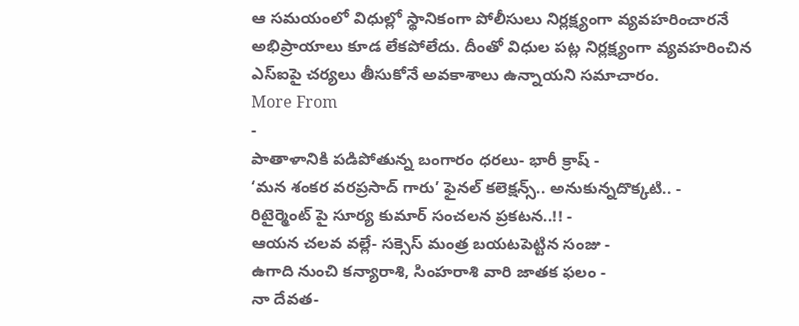ఆ సమయంలో విధుల్లో స్థానికంగా పోలీసులు నిర్లక్ష్యంగా వ్యవహరించారనే అభిప్రాయాలు కూడ లేకపోలేదు. దీంతో విధుల పట్ల నిర్లక్ష్యంగా వ్యవహరించిన ఎస్ఐపై చర్యలు తీసుకోనే అవకాశాలు ఉన్నాయని సమాచారం.
More From
-
పాతాళానికి పడిపోతున్న బంగారం ధరలు- భారీ క్రాష్ -
‘మన శంకర వరప్రసాద్ గారు’ ఫైనల్ కలెక్షన్స్.. అనుకున్నదొక్కటి.. -
రిటైర్మెంట్ పై సూర్య కుమార్ సంచలన ప్రకటన..!! -
ఆయన చలవ వల్లే- సక్సెస్ మంత్ర బయటపెట్టిన సంజు -
ఉగాది నుంచి కన్యారాశి, సింహరాశి వారి జాతక ఫలం -
నా దేవత-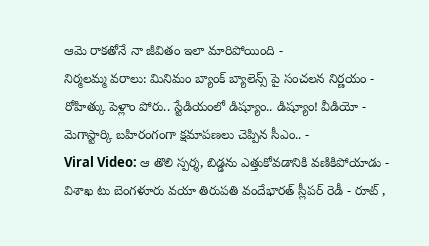ఆమె రాకతోనే నా జీవితం ఇలా మారిపోయింది -
నిర్మలమ్మ వరాలు: మినిమం బ్యాంక్ బ్యాలెన్స్ పై సంచలన నిర్ణయం -
రోహిత్కు పెళ్లాం పోరు.. స్టేడియంలో డిష్యూం.. డిష్యూం! వీడియో -
మెగాస్టార్కి బహిరంగంగా క్షమాపణలు చెప్పిన సీఎం.. -
Viral Video: ఆ తొలి స్పర్శ, బిడ్డను ఎత్తుకోవడానికి వణికిపోయాడు -
విశాఖ టు బెంగళూరు వయా తిరుపతి వందేభారత్ స్లీపర్ రెడీ - రూట్ ,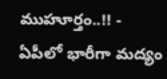ముహూర్తం..!! -
ఏపీలో భారీగా మద్యం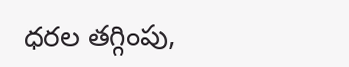ధరల తగ్గింపు,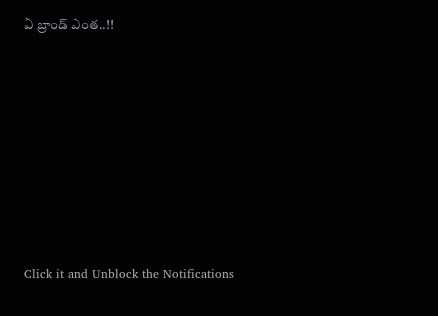ఏ బ్రాండ్ ఎంత..!!












Click it and Unblock the Notifications